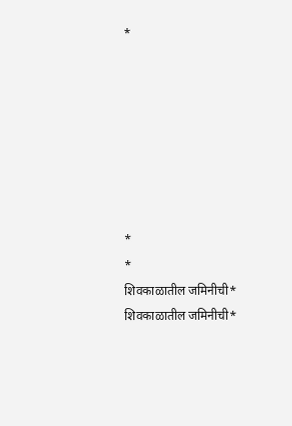*







*
*
शिवकाळातील जमिनीची*
शिवकाळातील जमिनीची*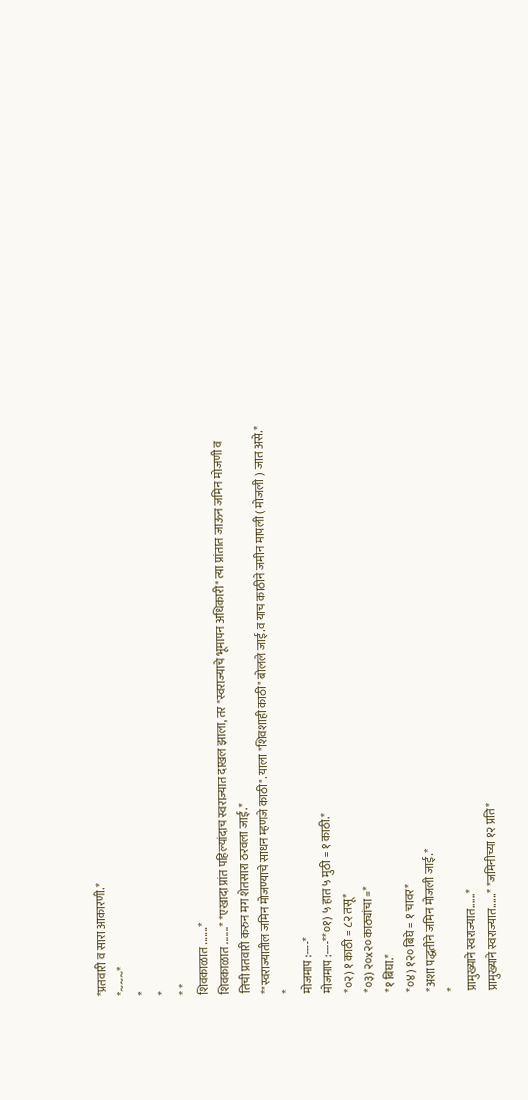*प्रतवारी व सारा आकारणी.*
*~~~*
*
*
* *
शिवकाळात .......*
शिवकाळात .......* *एखादा प्रांत पहिल्यांदाच स्वराज्यात दाखल झाला, तर "स्वराज्याचे भूमापन अधिकारी" त्या प्रांतात जाऊन जमिन मोजणी व तिची प्रतवारी करुन मग शेतसारा ठरवला जाई.*
*"स्वराज्यातील जमिन मोजण्याचे साधन म्हणजे काठी". याला "शिवशाही काठी" बोलले जाई.व याच काठीने जमीन मापली ( मोजली ) जात असे.*
*
मोजमाप :----*
मोजमाप :----**०१) ५ हात ५ मुठी = १ काठी.*
*०२) १ काठी = ८२ तसू*
*०३) २०x२० काठ्यांचा =*
*१ बिघा.*
*०४) १२० बिघे = १ चावर*
*अशा पद्धतीने जमिन मोजली जाई.*
*
प्रामुख्याने स्वराज्यात......*
प्रामुख्याने स्वराज्यात......* *जमिनीच्या १२ प्रति*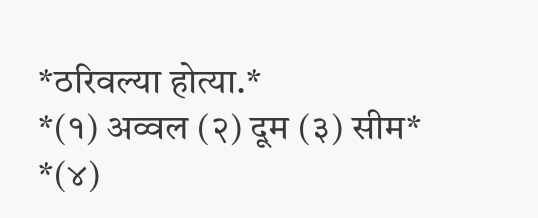*ठरिवल्या होत्या.*
*(१) अव्वल (२) दूम (३) सीम*
*(४)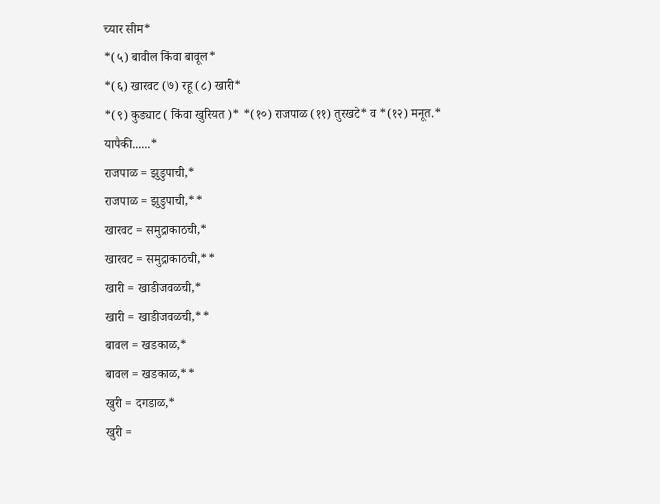च्यार सीम*
*(५) बावील किंवा बावूल*
*(६) खारवट (७) रहू (८) खारी*
*(९) कुड्याट ( किंवा खुरियत )* *(१०) राजपाळ (११) तुरखटे* व *(१२) मनूत.*
यापैकी......*
राजपाळ = झुडुपाची,*
राजपाळ = झुडुपाची,**
खारवट = समुद्राकाठची,*
खारवट = समुद्राकाठची,**
खारी = खाडीजवळची,*
खारी = खाडीजवळची,**
बावल = खडकाळ,*
बावल = खडकाळ,**
खुरी = दगडाळ,*
खुरी =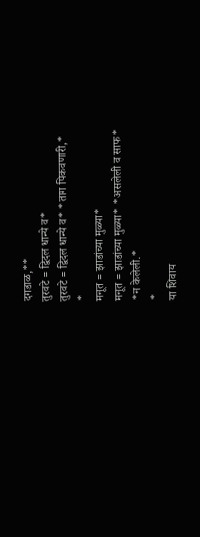दगडाळ,**
तुरवटे = द्विदल धान्ये व*
तुरवटे = द्विदल धान्ये व* *ताग पिकवणारी,*
*
मनूत = झाडांच्या मुळ्या*
मनूत = झाडांच्या मुळ्या* *असलेली व साफ*
*न केलेली.*
*
या शिवाय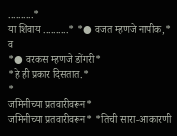..........*
या शिवाय ..........* *● वजत म्हणजे नापीक,* व
*● वरकस म्हणजे डोंगरी*
*हे ही प्रकार दिसतात.*
*
जमिनीच्या प्रतवारीवरून*
जमिनीच्या प्रतवारीवरून* *तिची सारा-आकारणी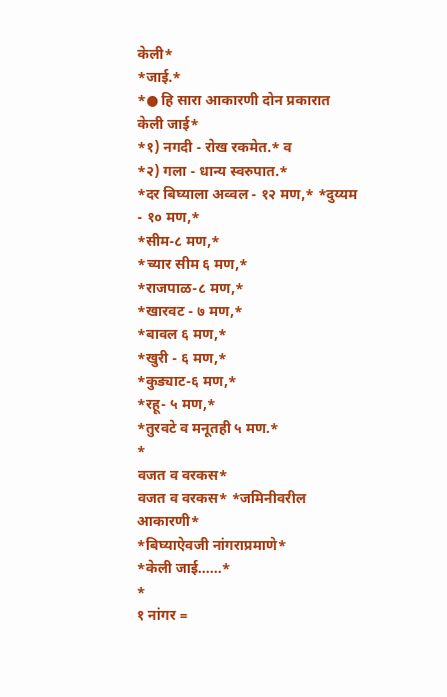केली*
*जाई.*
*● हि सारा आकारणी दोन प्रकारात केली जाई*
*१) नगदी - रोख रकमेत.* व
*२) गला - धान्य स्वरुपात.*
*दर बिघ्याला अव्वल - १२ मण,* *दुय्यम - १० मण,*
*सीम-८ मण,*
*च्यार सीम ६ मण,*
*राजपाळ-८ मण,*
*खारवट - ७ मण,*
*बावल ६ मण,*
*खुरी - ६ मण,*
*कुड्याट-६ मण,*
*रहू- ५ मण,*
*तुरवटे व मनूतही ५ मण.*
*
वजत व वरकस*
वजत व वरकस* *जमिनीवरील आकारणी*
*बिघ्याऐवजी नांगराप्रमाणे*
*केली जाई......*
*
१ नांगर =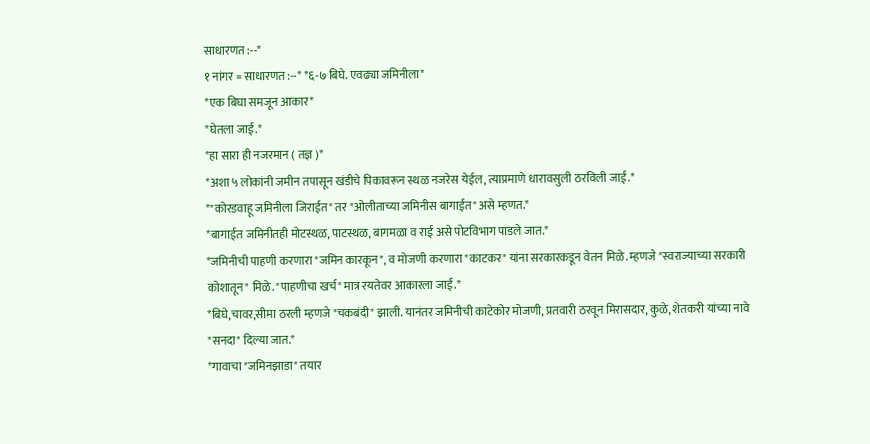साधारणत :--*
१ नांगर = साधारणत :--* *६-७ बिघे. एवढ्या जमिनीला*
*एक बिघा समजून आकार*
*घेतला जाई.*
*हा सारा ही नजरमान ( तज्ञ )*
*अशा ५ लोकांनी जमीन तपासून खंडीचे पिकावरून स्थळ नजरेस येईल, त्याप्रमाणे धारावसुली ठरविली जाई.*
*"कोरडवाहू जमिनीला जिराईत" तर "ओलीताच्या जमिनीस बागाईत" असे म्हणत.*
*बागाईत जमिनीतही मोटस्थळ, पाटस्थळ, बागमळा व राई असे पोटविभाग पाडले जात.*
*जमिनीची पाहणी करणारा "जमिन कारकून", व मोजणी करणारा "काटकर" यांना सरकारकडून वेतन मिळे. म्हणजे "स्वराज्याच्या सरकारी कोशातून" मिळे. "पाहणीचा खर्च" मात्र रयतेवर आकारला जाई.*
*बिघे,चावर,सीमा ठरली म्हणजे "चकबंदी" झाली. यानंतर जमिनीची काटेकोर मोजणी, प्रतवारी ठरवून मिरासदार, कुळे, शेतकरी यांच्या नावे "सनदा" दिल्या जात.*
*गावाचा "जमिनझाडा" तयार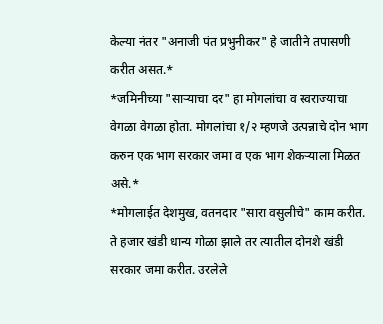केल्या नंतर "अनाजी पंत प्रभुनीकर" हे जातीने तपासणी करीत असत.*
*जमिनीच्या "साऱ्याचा दर" हा मोगलांचा व स्वराज्याचा वेगळा वेगळा होता. मोगलांचा १/२ म्हणजे उत्पन्नाचे दोन भाग करुन एक भाग सरकार जमा व एक भाग शेकऱ्याला मिळत असे.*
*मोगलाईत देशमुख, वतनदार "सारा वसुलीचे" काम करीत. ते हजार खंडी धान्य गोळा झाले तर त्यातील दोनशे खंडी सरकार जमा करीत. उरलेले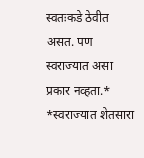स्वतःकडे ठेवीत असत. पण स्वराज्यात असा प्रकार नव्हता.*
*स्वराज्यात शेतसारा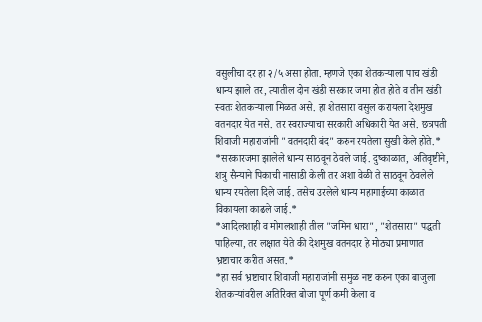वसुलीचा दर हा २/५ असा होता. म्हणजे एका शेतकऱ्याला पाच खंडी धान्य झाले तर, त्यातील दोन खंडी सरकार जमा होत होते व तीन खंडी स्वतः शेतकऱ्याला मिळत असे. हा शेतसारा वसुल करायला देशमुख वतनदार येत नसे. तर स्वराज्याचा सरकारी अधिकारी येत असे. छत्रपती शिवाजी महाराजांनी "वतनदारी बंद" करुन रयतेला सुखी केले होते.*
*सरकारजमा झालेले धान्य साठवून ठेवले जाई. दुष्काळात, अतिवृष्टीने, शत्रु सैन्याने पिकाची नासाडी केली तर अशा वेळी ते साठवून ठेवलेले धान्य रयतेला दिले जाई. तसेच उरलेले धान्य महागाईच्या काळात विकायला काढले जाई.*
*आदिलशाही व मोगलशाही तील "जमिन धारा", "शेतसारा" पद्धती पाहिल्या, तर लक्षात येते की देशमुख वतनदार हे मोठ्या प्रमाणात भ्रष्टाचार करीत असत.*
*हा सर्व भ्रष्टाचार शिवाजी महाराजांनी समुळ नष्ट करुन एका बाजुला शेतकऱ्यांवरील अतिरिक्त बोजा पूर्ण कमी केला व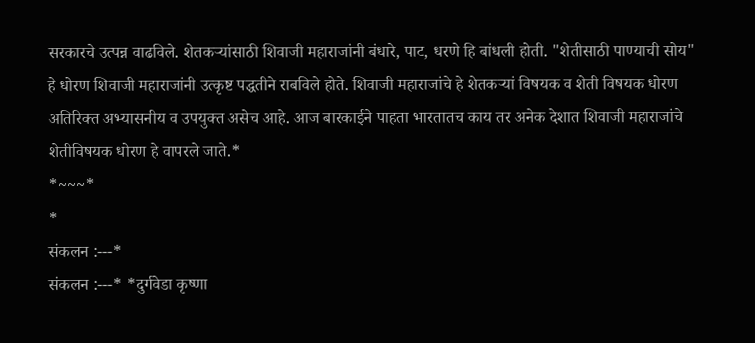सरकारचे उत्पन्न वाढविले. शेतकऱ्यांसाठी शिवाजी महाराजांनी बंधारे, पाट, धरणे हि बांधली होती. "शेतीसाठी पाण्याची सोय" हे धोरण शिवाजी महाराजांनी उत्कृष्ट पद्धतीने राबविले होते. शिवाजी महाराजांचे हे शेतकऱ्यां विषयक व शेती विषयक धोरण अतिरिक्त अभ्यासनीय व उपयुक्त असेच आहे. आज बारकाईने पाहता भारतातच काय तर अनेक देशात शिवाजी महाराजांचे शेतीविषयक धोरण हे वापरले जाते.*
*~~~*
*
संकलन :---*
संकलन :---* *दुर्गवेडा कृष्णा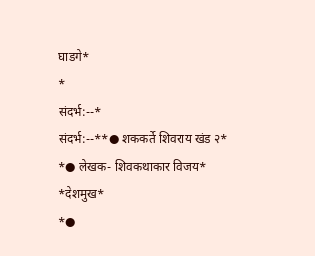घाडगे*
*
संदर्भ:--*
संदर्भ:--**● शककर्ते शिवराय खंड २*
*● लेखक- शिवकथाकार विजय*
*देशमुख*
*●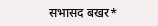सभासद बखर*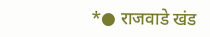*● राजवाडे खंड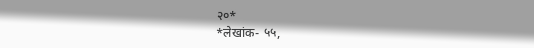२०*
*लेखांक- ५५,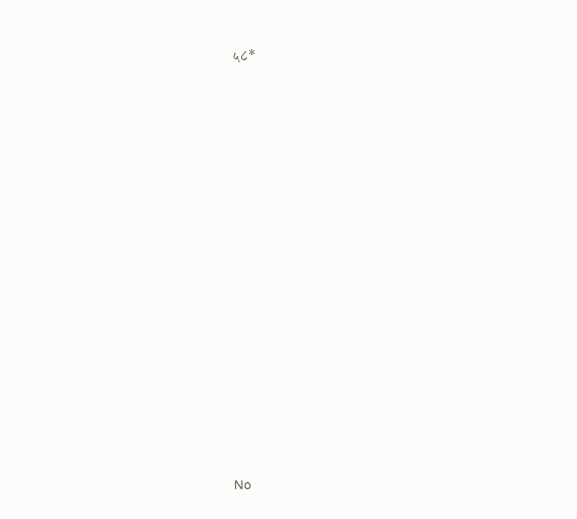५८*
























No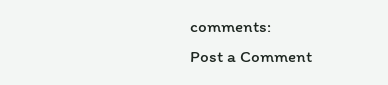comments:
Post a Comment